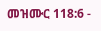መዝሙር 118:6 -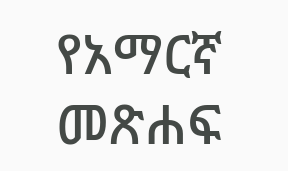የአማርኛ መጽሐፍ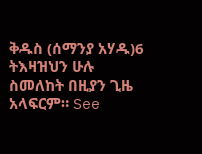ቅዱስ (ሰማንያ አሃዱ)6 ትእዛዝህን ሁሉ ስመለከት በዚያን ጊዜ አላፍርም። See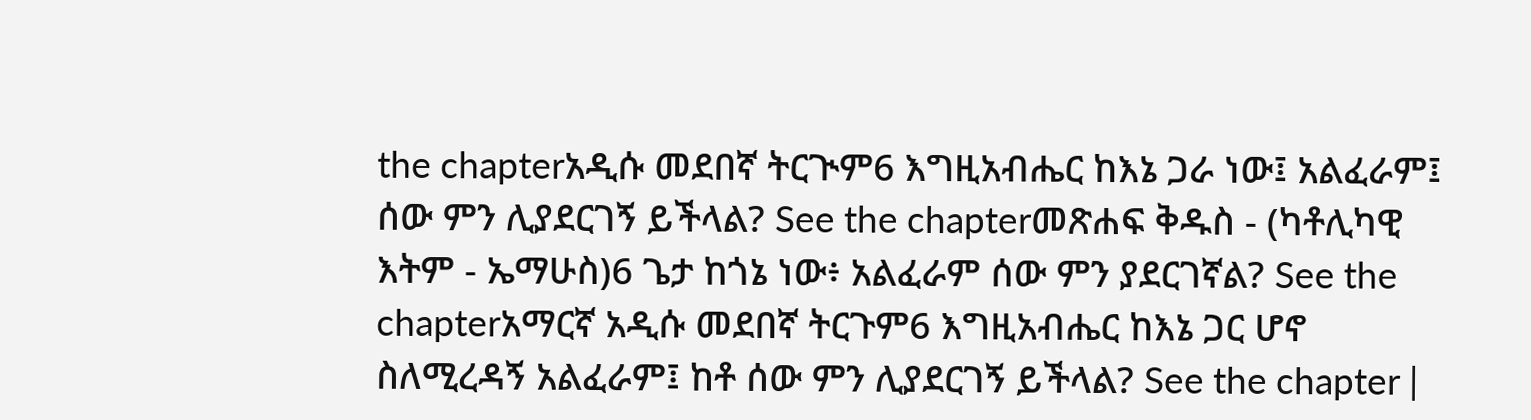the chapterአዲሱ መደበኛ ትርጒም6 እግዚአብሔር ከእኔ ጋራ ነው፤ አልፈራም፤ ሰው ምን ሊያደርገኝ ይችላል? See the chapterመጽሐፍ ቅዱስ - (ካቶሊካዊ እትም - ኤማሁስ)6 ጌታ ከጎኔ ነው፥ አልፈራም ሰው ምን ያደርገኛል? See the chapterአማርኛ አዲሱ መደበኛ ትርጉም6 እግዚአብሔር ከእኔ ጋር ሆኖ ስለሚረዳኝ አልፈራም፤ ከቶ ሰው ምን ሊያደርገኝ ይችላል? See the chapter |